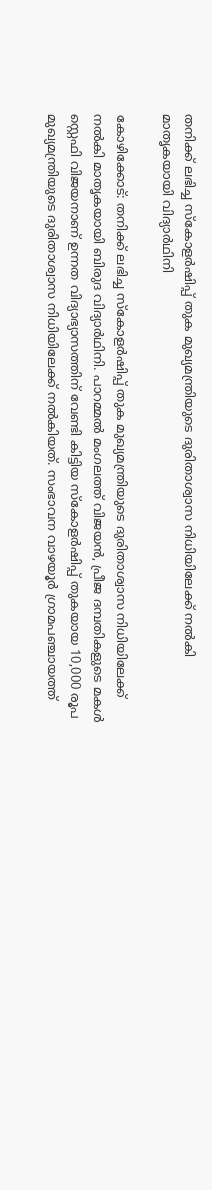തനിക്ക് ലഭിച്ച സ്‌കോളര്‍ഷിപ്പ് തുക മുഖ്യമന്ത്രിയുടെ ദുരിതാശ്വാസ നിധിയിലേക്ക് നല്‍കി മാതൃകയായി വിദ്യാര്‍ഥിനി

കോഴിക്കോട്: തനിക്ക് ലഭിച്ച സ്‌കോളര്‍ഷിപ്പ് തുക മുഖ്യമന്ത്രിയുടെ ദുരിതാശ്വാസ നിധിയിലേക്ക് നല്‍കി മാതൃകയായി ബിരുദ വിദ്യാര്‍ഥിനി. പാറമ്മല്‍ മംഗലത്ത് വിജയന്‍, പ്രീജ ദമ്പതികളുടെ മകള്‍ സ്റ്റെഫി വിജയനാണ് ഉന്നത വിദ്യാഭ്യാസത്തിന് വേണ്ടി കിട്ടിയ സ്‌കോളര്‍ഷിപ്പ് തുകയായ 10,000 രൂപ മുഖ്യമന്ത്രിയുടെ ദുരിതാശ്വാസ നിധിയിലേക്ക് നല്‍കിയത്. സംഭാവന വാഴയൂര്‍ ഗ്രാമപഞ്ചായത്ത്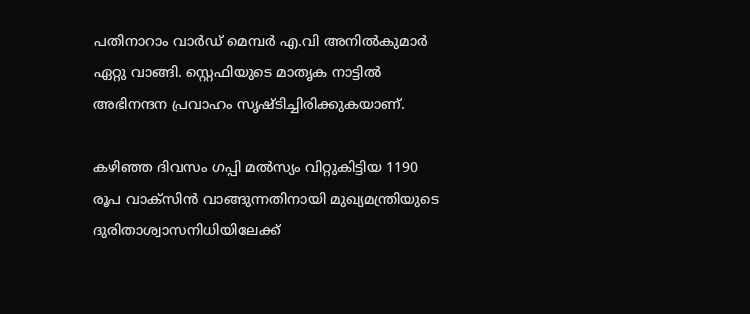പതിനാറാം വാര്‍ഡ് മെമ്പര്‍ എ.വി അനില്‍കുമാര്‍ ഏറ്റു വാങ്ങി. സ്റ്റെഫിയുടെ മാതൃക നാട്ടില്‍ അഭിനന്ദന പ്രവാഹം സൃഷ്ടിച്ചിരിക്കുകയാണ്.

കഴിഞ്ഞ ദിവസം ഗപ്പി മല്‍സ്യം വിറ്റുകിട്ടിയ 1190 രൂപ വാക്‌സിന്‍ വാങ്ങുന്നതിനായി മുഖ്യമന്ത്രിയുടെ ദുരിതാശ്വാസനിധിയിലേക്ക്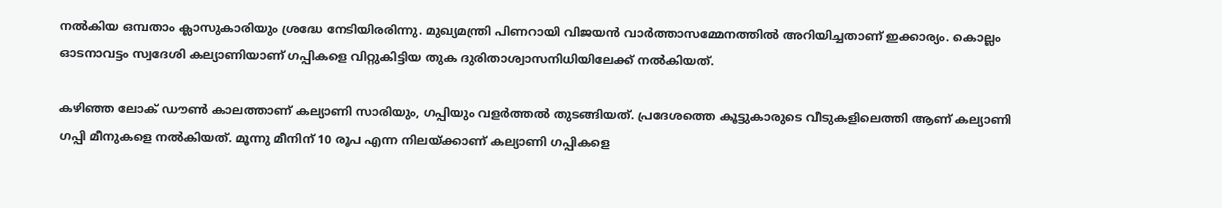നല്‍കിയ ഒമ്പതാം ക്ലാസുകാരിയും ശ്രദ്ധേ നേടിയിരരിന്നു. മുഖ്യമന്ത്രി പിണറായി വിജയന്‍ വാര്‍ത്താസമ്മേനത്തില്‍ അറിയിച്ചതാണ് ഇക്കാര്യം. കൊല്ലം ഓടനാവട്ടം സ്വദേശി കല്യാണിയാണ് ഗപ്പികളെ വിറ്റുകിട്ടിയ തുക ദുരിതാശ്വാസനിധിയിലേക്ക് നല്‍കിയത്.

കഴിഞ്ഞ ലോക് ഡൗണ്‍ കാലത്താണ് കല്യാണി സാരിയും, ഗപ്പിയും വളര്‍ത്തല്‍ തുടങ്ങിയത്. പ്രദേശത്തെ കൂട്ടുകാരുടെ വീടുകളിലെത്തി ആണ് കല്യാണി ഗപ്പി മീനുകളെ നല്‍കിയത്. മൂന്നു മീനിന് 10 രൂപ എന്ന നിലയ്ക്കാണ് കല്യാണി ഗപ്പികളെ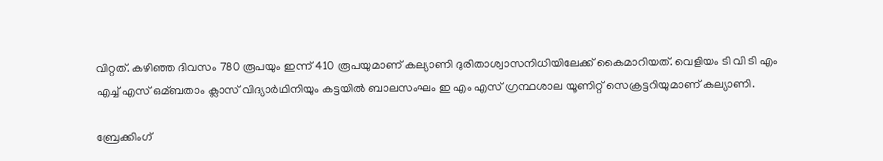വിറ്റത്. കഴിഞ്ഞ ദിവസം 780 രൂപയും ഇന്ന് 410 രൂപയുമാണ് കല്യാണി ദുരിതാശ്വാസനിധിയിലേക്ക് കൈമാറിയത്. വെളിയം ടി വി ടി എം എച്ച് എസ് ഒമ്ബതാം ക്ലാസ് വിദ്യാര്‍ഥിനിയും കട്ടയില്‍ ബാലസംഘം ഇ എം എസ് ഗ്രന്ഥശാല യൂണിറ്റ് സെക്രട്ടറിയുമാണ് കല്യാണി.

ബ്രേക്കിംഗ്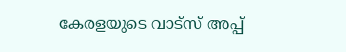കേരളയുടെ വാട്സ് അപ്പ്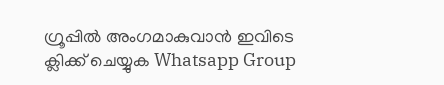ഗ്രൂപ്പിൽ അംഗമാകുവാൻ ഇവിടെ ക്ലിക്ക് ചെയ്യുക Whatsapp Group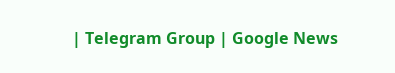| Telegram Group | Google News